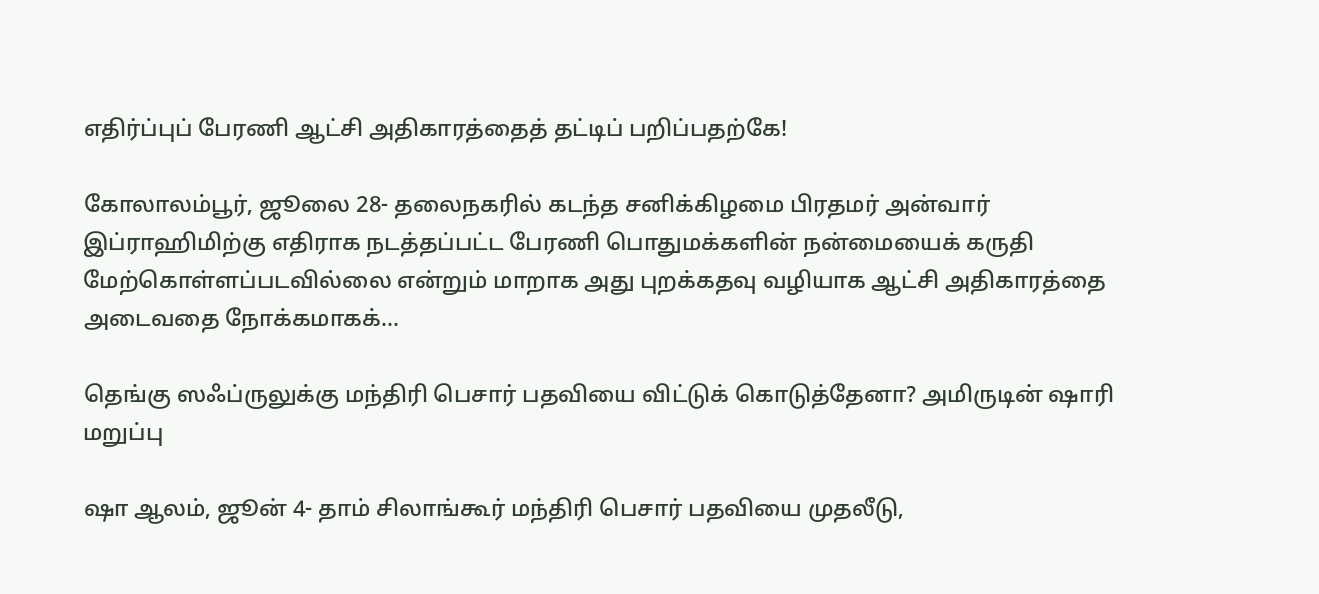எதிர்ப்புப் பேரணி ஆட்சி அதிகாரத்தைத் தட்டிப் பறிப்பதற்கே!

கோலாலம்பூர், ஜூலை 28- தலைநகரில் கடந்த சனிக்கிழமை பிரதமர் அன்வார் இப்ராஹிமிற்கு எதிராக நடத்தப்பட்ட பேரணி பொதுமக்களின் நன்மையைக் கருதி மேற்கொள்ளப்படவில்லை என்றும் மாறாக அது புறக்கதவு வழியாக ஆட்சி அதிகாரத்தை அடைவதை நோக்கமாகக்...

தெங்கு ஸஃப்ருலுக்கு மந்திரி பெசார் பதவியை விட்டுக் கொடுத்தேனா? அமிருடின் ஷாரி மறுப்பு

ஷா ஆலம், ஜூன் 4- தாம் சிலாங்கூர் மந்திரி பெசார் பதவியை முதலீடு,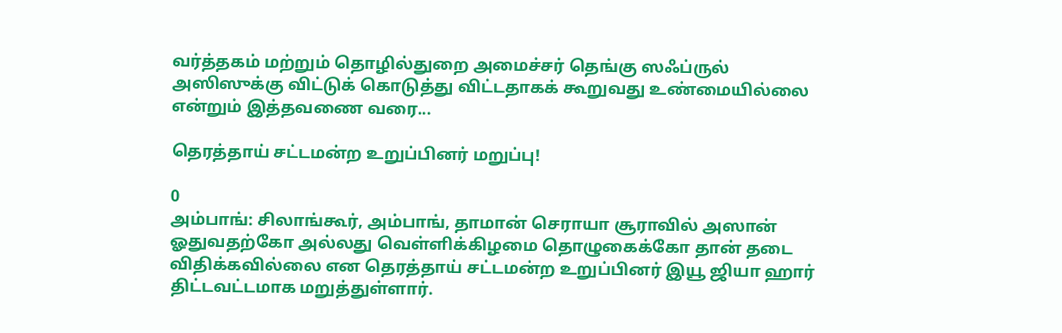வர்த்தகம் மற்றும் தொழில்துறை அமைச்சர் தெங்கு ஸஃப்ருல் அஸிஸுக்கு விட்டுக் கொடுத்து விட்டதாகக் கூறுவது உண்மையில்லை என்றும் இத்தவணை வரை...

தெரத்தாய் சட்டமன்ற உறுப்பினர் மறுப்பு!

0
அம்பாங்: சிலாங்கூர், அம்பாங், தாமான் செராயா சூராவில் அஸான் ஓதுவதற்கோ அல்லது வெள்ளிக்கிழமை தொழுகைக்கோ தான் தடை விதிக்கவில்லை என தெரத்தாய் சட்டமன்ற உறுப்பினர் இயூ ஜியா ஹார் திட்டவட்டமாக மறுத்துள்ளார்.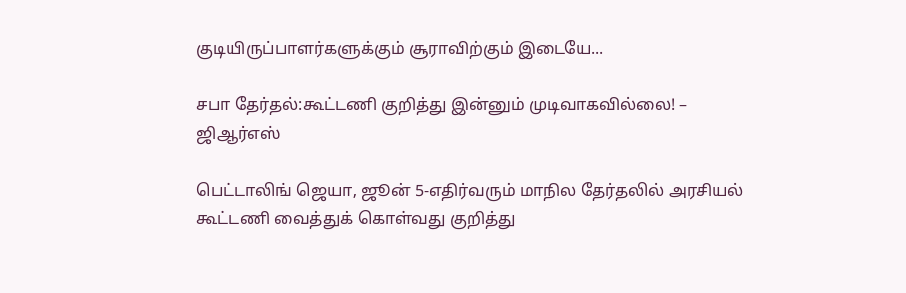குடியிருப்பாளர்களுக்கும் சூராவிற்கும் இடையே...

சபா தேர்தல்:கூட்டணி குறித்து இன்னும் முடிவாகவில்லை! – ஜிஆர்எஸ்

பெட்டாலிங் ஜெயா, ஜூன் 5-எதிர்வரும் மாநில தேர்தலில் அரசியல் கூட்டணி வைத்துக் கொள்வது குறித்து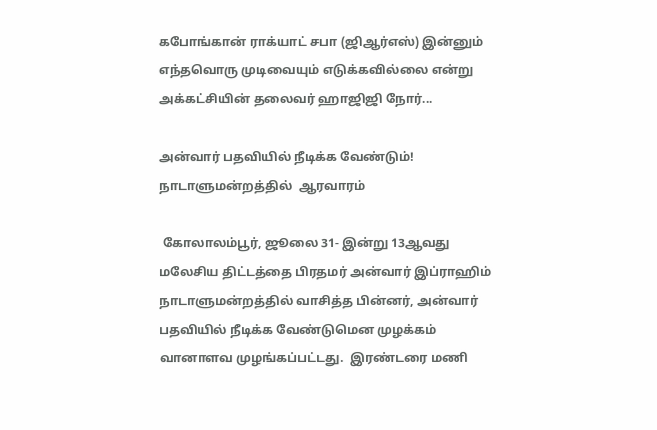கபோங்கான் ராக்யாட் சபா (ஜிஆர்எஸ்) இன்னும் எந்தவொரு முடிவையும் எடுக்கவில்லை என்று அக்கட்சியின் தலைவர் ஹாஜிஜி நோர்...

அன்வார் பதவியில் நீடிக்க வேண்டும்! நாடாளுமன்றத்தில்  ஆரவாரம்

 கோலாலம்பூர், ஜூலை 31- இன்று 13ஆவது மலேசிய திட்டத்தை பிரதமர் அன்வார் இப்ராஹிம் நாடாளுமன்றத்தில் வாசித்த பின்னர், அன்வார் பதவியில் நீடிக்க வேண்டுமென முழக்கம் வானாளவ முழங்கப்பட்டது.  இரண்டரை மணி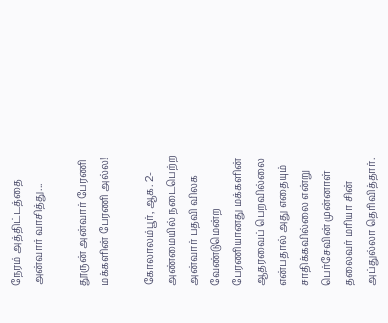நேரம் அத்திட்டத்தை அன்வார் வாசித்து...

தூருன் அன்வார் பேரணி மக்களின் பேரணி அல்ல!

கோலாலம்பூர், ஆக. 2- அண்மையில் நடைபெற்ற அன்வார் பதவி விலக வேண்டுமென்ற பேரணியானது மக்களின் ஆதரவைப் பெறவில்லை என்பதால் அது எதையும் சாதிக்கவில்லை என்று பெர்சேவின் முன்னாள் தலைவர் மரியா சின் அப்துல்லா தெரிவித்தார்.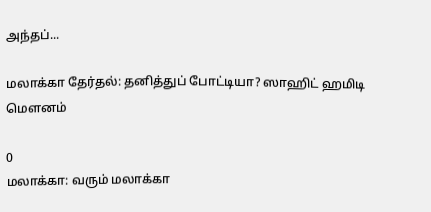அந்தப்...

மலாக்கா தேர்தல்: தனித்துப் போட்டியா? ஸாஹிட் ஹமிடி மௌனம்

0
மலாக்கா: வரும் மலாக்கா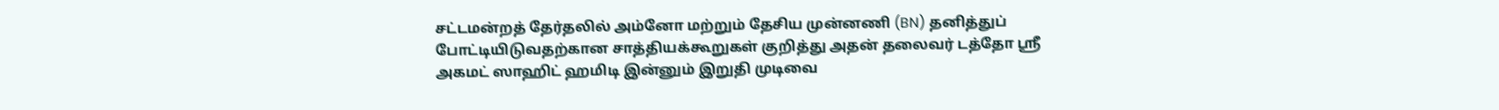சட்டமன்றத் தேர்தலில் அம்னோ மற்றும் தேசிய முன்னணி (BN) தனித்துப் போட்டியிடுவதற்கான சாத்தியக்கூறுகள் குறித்து அதன் தலைவர் டத்தோ ஸ்ரீ அகமட் ஸாஹிட் ஹமிடி இன்னும் இறுதி முடிவை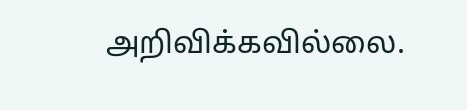அறிவிக்கவில்லை.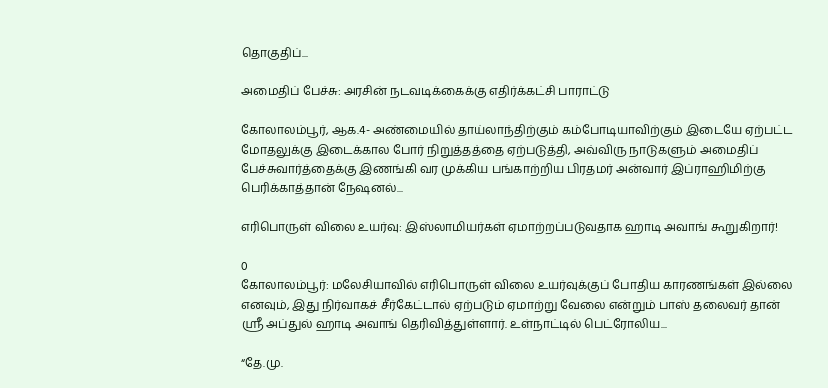தொகுதிப்...

அமைதிப் பேச்சு: அரசின் நடவடிக்கைக்கு எதிர்க்கட்சி பாராட்டு

கோலாலம்பூர், ஆக.4- அண்மையில் தாய்லாந்திற்கும் கம்போடியாவிற்கும் இடையே ஏற்பட்ட மோதலுக்கு இடைக்கால போர் நிறுத்தத்தை ஏற்படுத்தி, அவ்விரு நாடுகளும் அமைதிப் பேச்சுவார்த்தைக்கு இணங்கி வர முக்கிய பங்காற்றிய பிரதமர் அன்வார் இப்ராஹிமிற்கு பெரிக்காத்தான் நேஷனல்...

எரிபொருள் விலை உயர்வு: இஸ்லாமியர்கள் ஏமாற்றப்படுவதாக ஹாடி அவாங் கூறுகிறார்!

0
கோலாலம்பூர்: மலேசியாவில் எரிபொருள் விலை உயர்வுக்குப் போதிய காரணங்கள் இல்லை எனவும், இது நிர்வாகச் சீர்கேட்டால் ஏற்படும் ஏமாற்று வேலை என்றும் பாஸ் தலைவர் தான் ஸ்ரீ அப்துல் ஹாடி அவாங் தெரிவித்துள்ளார். உள்நாட்டில் பெட்ரோலிய...

“தே.மு.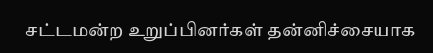சட்டமன்ற உறுப்பினர்கள் தன்னிச்சையாக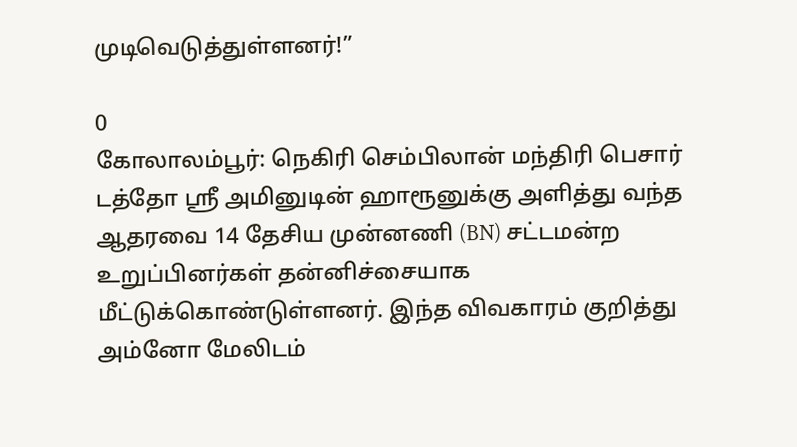முடிவெடுத்துள்ளனர்!”

0
கோலாலம்பூர்: நெகிரி செம்பிலான் மந்திரி பெசார் டத்தோ ஸ்ரீ அமினுடின் ஹாரூனுக்கு அளித்து வந்த ஆதரவை 14 தேசிய முன்னணி (BN) சட்டமன்ற உறுப்பினர்கள் தன்னிச்சையாக மீட்டுக்கொண்டுள்ளனர். இந்த விவகாரம் குறித்து அம்னோ மேலிடம்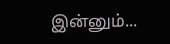இன்னும்...